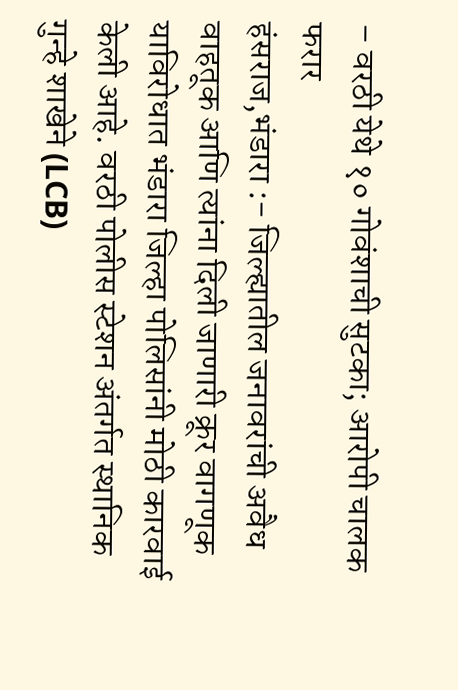– वरठी येथे १० गोवंशाची सुटका; आरोपी चालक फरार
हंसराज,भंडारा :- जिल्ह्यातील जनावरांची अवैध वाहतूक आणि त्यांना दिली जाणारी क्रूर वागणूक याविरोधात भंडारा जिल्हा पोलिसांनी मोठी कारवाई केली आहे. वरठी पोलीस स्टेशन अंतर्गत स्थानिक गुन्हे शाखेने (LCB)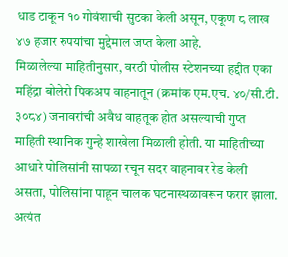धाड टाकून १० गोवंशाची सुटका केली असून, एकूण ८ लाख ४७ हजार रुपयांचा मुद्देमाल जप्त केला आहे.
मिळालेल्या माहितीनुसार, वरठी पोलीस स्टेशनच्या हद्दीत एका महिंद्रा बोलेरो पिकअप वाहनातून (क्रमांक एम.एच. ४०/सी.टी. ३०८४) जनावरांची अवैध वाहतूक होत असल्याची गुप्त माहिती स्थानिक गुन्हे शाखेला मिळाली होती. या माहितीच्या आधारे पोलिसांनी सापळा रचून सदर वाहनावर रेड केली असता, पोलिसांना पाहून चालक घटनास्थळावरून फरार झाला.
अत्यंत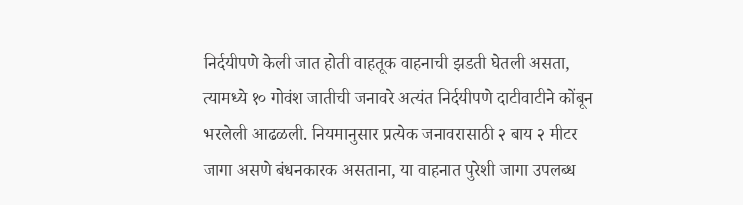निर्दयीपणे केली जात होती वाहतूक वाहनाची झडती घेतली असता, त्यामध्ये १० गोवंश जातीची जनावरे अत्यंत निर्दयीपणे दाटीवाटीने कोंबून भरलेली आढळली. नियमानुसार प्रत्येक जनावरासाठी २ बाय २ मीटर जागा असणे बंधनकारक असताना, या वाहनात पुरेशी जागा उपलब्ध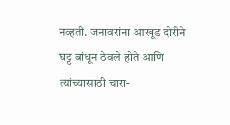नव्हती. जनावरांना आखूड दोरीने घट्ट बांधून ठेवले होते आणि त्यांच्यासाठी चारा-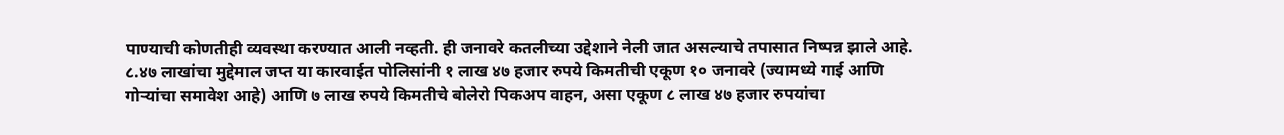पाण्याची कोणतीही व्यवस्था करण्यात आली नव्हती. ही जनावरे कतलीच्या उद्देशाने नेली जात असल्याचे तपासात निष्पन्न झाले आहे.
८.४७ लाखांचा मुद्देमाल जप्त या कारवाईत पोलिसांनी १ लाख ४७ हजार रुपये किमतीची एकूण १० जनावरे (ज्यामध्ये गाई आणि गोऱ्यांचा समावेश आहे) आणि ७ लाख रुपये किमतीचे बोलेरो पिकअप वाहन, असा एकूण ८ लाख ४७ हजार रुपयांचा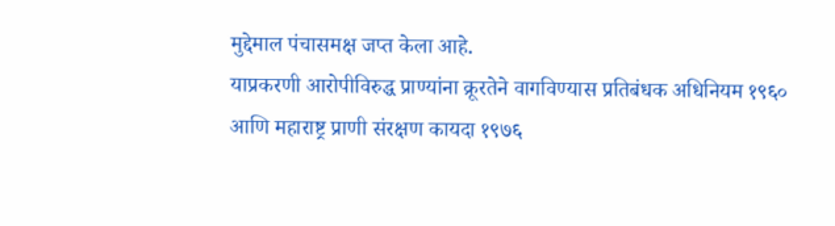मुद्देमाल पंचासमक्ष जप्त केला आहे.
याप्रकरणी आरोपीविरुद्ध प्राण्यांना क्रूरतेने वागविण्यास प्रतिबंधक अधिनियम १९६० आणि महाराष्ट्र प्राणी संरक्षण कायदा १९७६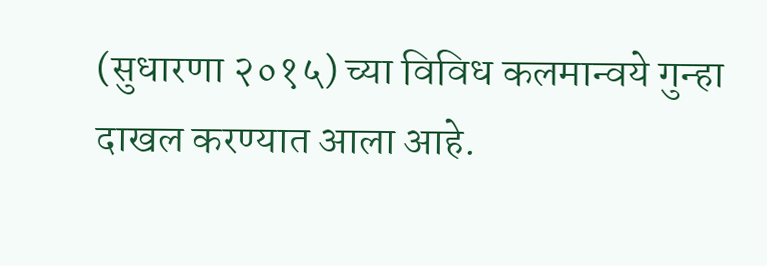(सुधारणा २०१५) च्या विविध कलमान्वये गुन्हा दाखल करण्यात आला आहे.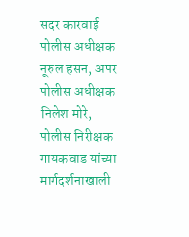सदर कारवाई पोलीस अधीक्षक नूरुल हसन, अपर पोलीस अधीक्षक निलेश मोरे, पोलीस निरीक्षक गायकवाड यांच्या मार्गदर्शनाखाली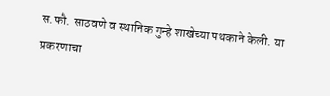स.फौ. साठवणे व स्थानिक गुन्हे शाखेच्या पथकाने केली. या प्रकरणाचा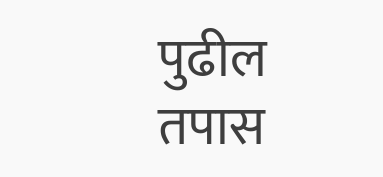पुढील तपास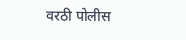वरठी पोलीस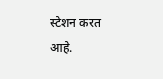स्टेशन करत आहे.